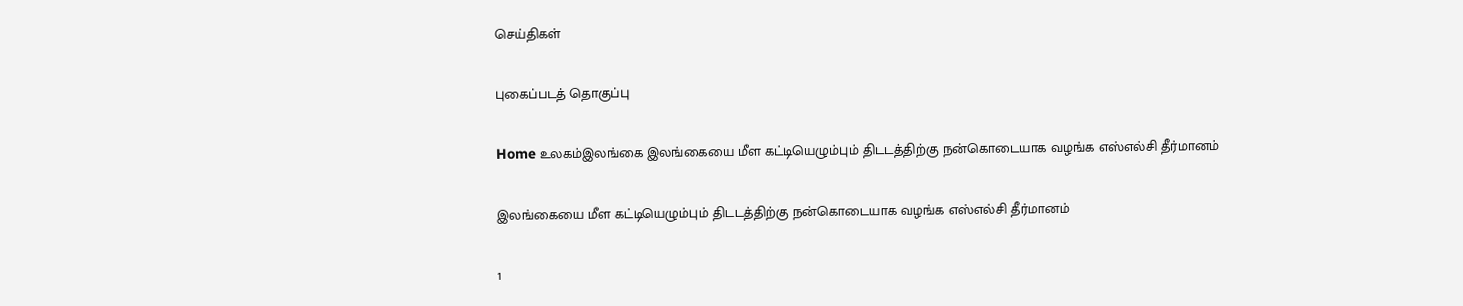செய்திகள்

புகைப்படத் தொகுப்பு

Home உலகம்இலங்கை இலங்கையை மீள கட்டியெழும்பும் திடடத்திற்கு நன்கொடையாக வழங்க எஸ்எல்சி தீர்மானம்

இலங்கையை மீள கட்டியெழும்பும் திடடத்திற்கு நன்கொடையாக வழங்க எஸ்எல்சி தீர்மானம்

1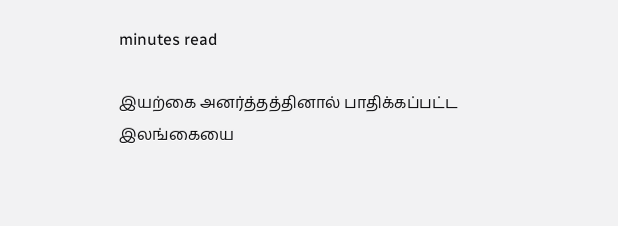minutes read

இயற்கை அனர்த்தத்தினால் பாதிக்கப்பட்ட இலங்கையை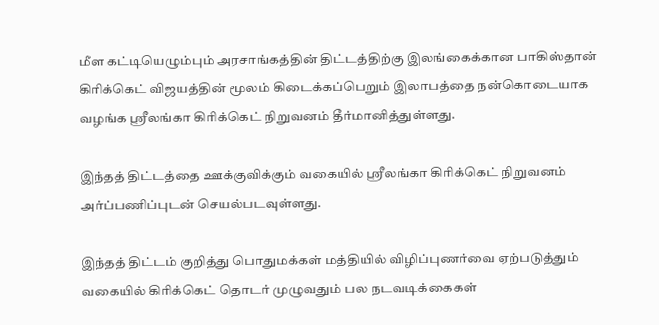மீள கட்டியெழும்பும் அரசாங்கத்தின் திட்டத்திற்கு இலங்கைக்கான பாகிஸ்தான் கிரிக்கெட் விஜயத்தின் மூலம் கிடைக்கப்பெறும் இலாபத்தை நன்கொடையாக வழங்க ஸ்ரீலங்கா கிரிக்கெட் நிறுவனம் தீர்மானித்துள்ளது.

இந்தத் திட்டத்தை ஊக்குவிக்கும் வகையில் ஸ்ரீலங்கா கிரிக்கெட் நிறுவனம் அர்ப்பணிப்புடன் செயல்படவுள்ளது.

இந்தத் திட்டம் குறித்து பொதுமக்கள் மத்தியில் விழிப்புணர்வை ஏற்படுத்தும் வகையில் கிரிக்கெட் தொடர் முழுவதும் பல நடவடிக்கைகள்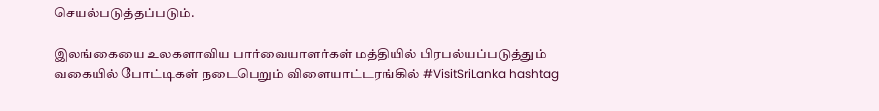செயல்படுத்தப்படும்.

இலங்கையை உலகளாவிய பார்வையாளர்கள் மத்தியில் பிரபல்யப்படுத்தும் வகையில் போட்டிகள் நடைபெறும் விளையாட்டரங்கில் #VisitSriLanka hashtag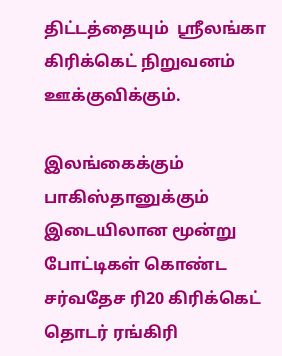திட்டத்தையும்  ஸ்ரீலங்கா  கிரிக்கெட் நிறுவனம் ஊக்குவிக்கும்.

இலங்கைக்கும் பாகிஸ்தானுக்கும் இடையிலான மூன்று போட்டிகள் கொண்ட சர்வதேச ரி20 கிரிக்கெட் தொடர் ரங்கிரி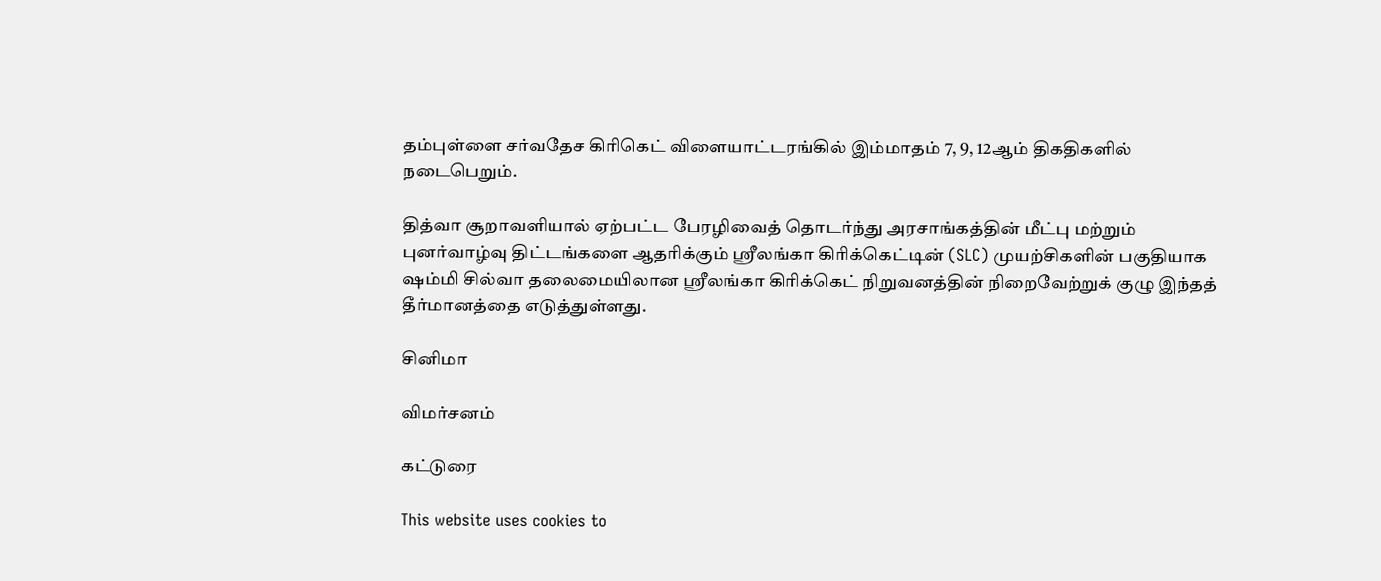தம்புள்ளை சர்வதேச கிரிகெட் விளையாட்டரங்கில் இம்மாதம் 7, 9, 12ஆம் திகதிகளில் நடைபெறும்.

தித்வா சூறாவளியால் ஏற்பட்ட பேரழிவைத் தொடர்ந்து அரசாங்கத்தின் மீட்பு மற்றும் புனர்வாழ்வு திட்டங்களை ஆதரிக்கும் ஸ்ரீலங்கா கிரிக்கெட்டின் (SLC) முயற்சிகளின் பகுதியாக ஷம்மி சில்வா தலைமையிலான ஸ்ரீலங்கா கிரிக்கெட் நிறுவனத்தின் நிறைவேற்றுக் குழு இந்தத் தீர்மானத்தை எடுத்துள்ளது.

சினிமா

விமர்சனம்

கட்டுரை

This website uses cookies to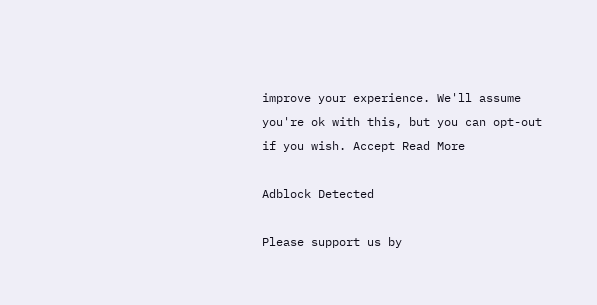improve your experience. We'll assume you're ok with this, but you can opt-out if you wish. Accept Read More

Adblock Detected

Please support us by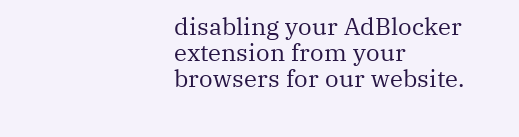disabling your AdBlocker extension from your browsers for our website.